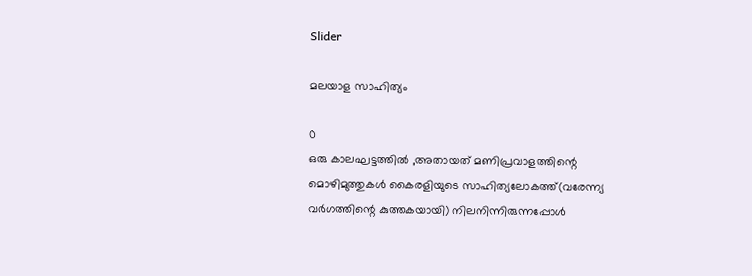Slider

മലയാള സാഹിത്യം

0
ഒരു കാലഘട്ടത്തിൽ ,അതായത് മണിപ്രവാളത്തിന്റെ മൊഴിമുത്തുകൾ കൈരളിയുടെ സാഹിത്യലോകത്ത്(വരേന്ന്യ വർഗത്തിന്റെ കുത്തകയായി) നിലനിന്നിരുന്നപ്പോൾ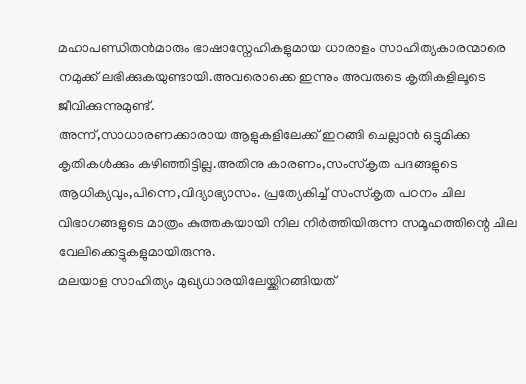മഹാപണ്ഡിതൻമാരും ഭാഷാസ്നേഹികളുമായ ധാരാളം സാഹിത്യകാരന്മാരെ നമുക്ക് ലഭിക്കുകയുണ്ടായി.അവരൊക്കെ ഇന്നും അവരുടെ കൃതികളിലൂടെ ജീവിക്കുന്നുമുണ്ട്.
അന്ന്,സാധാരണക്കാരായ ആളുകളിലേക്ക് ഇറങ്ങി ചെല്ലാൻ ഒട്ടുമിക്ക കൃതികൾക്കും കഴിഞ്ഞിട്ടില്ല.അതിനു കാരണം,സംസ്കൃത പദങ്ങളുടെ ആധിക്യവും,പിന്നെ,വിദ്യാഭ്യാസം. പ്രത്യേകിച്ച് സംസ്കൃത പഠനം ചില വിഭാഗങ്ങളുടെ മാത്രം കുത്തകയായി നില നിർത്തിയിരുന്ന സമൂഹത്തിന്റെ ചില വേലിക്കെട്ടുകളുമായിരുന്നു.
മലയാള സാഹിത്യം മുഖ്യധാരയിലേയ്ക്കിറങ്ങിയത്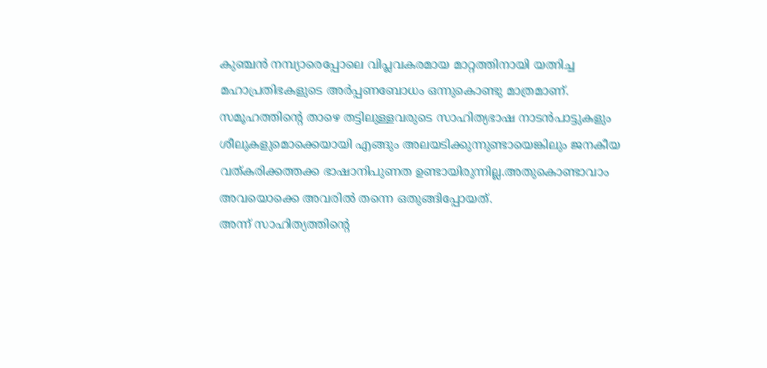കുഞ്ചൻ നമ്പ്യാരെപ്പോലെ വിപ്ലവകരമായ മാറ്റത്തിനായി യത്നിച്ച മഹാപ്രതിഭകളുടെ അർപ്പണബോധം ഒന്നുകൊണ്ടു മാത്രമാണ്.
സമൂഹത്തിന്റെ താഴെ തട്ടിലുള്ളവരുടെ സാഹിത്യഭാഷ നാടൻപാട്ടുകളും ശീലുകളുമൊക്കെയായി എങ്ങും അലയടിക്കുന്നുണ്ടായെങ്കിലും ജനകീയ വത്കരിക്കത്തക്ക ഭാഷാനിപുണത ഉണ്ടായിരുന്നില്ല.അതുകൊണ്ടാവാം അവയൊക്കെ അവരിൽ തന്നെ ഒതുങ്ങിപ്പോയത്.
അന്ന് സാഹിത്യത്തിന്റെ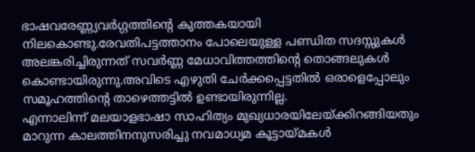ഭാഷവരേണ്ണ്യവർഗ്ഗത്തിന്റെ കുത്തകയായി നിലകൊണ്ടു.രേവതിപട്ടത്താനം പോലെയുള്ള പണ്ഡിത സദസ്സുകൾ അലങ്കരിച്ചിരുന്നത് സവർണ്ണ മേധാവിത്തത്തിന്റെ തൊങ്ങലുകൾ കൊണ്ടായിരുന്നു.അവിടെ എഴുതി ചേർക്കപ്പെട്ടതിൽ ഒരാളെപ്പോലും സമൂഹത്തിന്റെ താഴെത്തട്ടിൽ ഉണ്ടായിരുന്നില്ല.
എന്നാലിന്ന് മലയാളഭാഷാ സാഹിത്യം മുഖ്യധാരയിലേയ്ക്കിറങ്ങിയതും മാറുന്ന കാലത്തിനനുസരിച്ചു നവമാധ്യമ കൂട്ടായ്മകൾ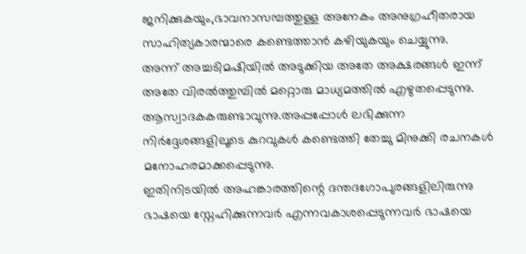ജനിക്കുകയും,ഭാവനാസമ്പത്തുള്ള അനേകം അനുഗ്രഹീതരായ സാഹിത്യകാരന്മാരെ കണ്ടെത്താൻ കഴിയുകയും ചെയ്യുന്നു.
അന്ന് അച്ചടിമഷിയിൽ അടുക്കിയ അതേ അക്ഷരങ്ങൾ ഇന്ന് അതേ വിരൽത്തുമ്പിൽ മറ്റൊരു മാധ്യമത്തിൽ എഴുതപ്പെടുന്നു.
ആസ്വാദകകരുണ്ടാവുന്നു.അപ്പപ്പോൾ ലഭിക്കുന്ന നിർദ്ദേശങ്ങളിലൂടെ കുറവുകൾ കണ്ടെത്തി തേച്ചു മിനുക്കി രചനകൾ മനോഹരമാക്കപ്പെടുന്നു.
ഇതിനിടയിൽ അഹങ്കാരത്തിന്റെ ദന്തദഗോപുരങ്ങളിലിരുന്നു ഭാഷയെ സ്നേഹിക്കുന്നവർ എന്നവകാശപ്പെടുന്നവർ ഭാഷയെ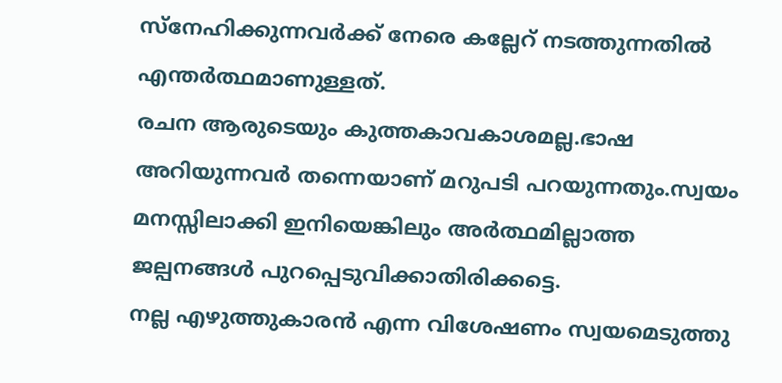സ്നേഹിക്കുന്നവർക്ക് നേരെ കല്ലേറ് നടത്തുന്നതിൽ എന്തർത്ഥമാണുള്ളത്.
രചന ആരുടെയും കുത്തകാവകാശമല്ല.ഭാഷ അറിയുന്നവർ തന്നെയാണ് മറുപടി പറയുന്നതും.സ്വയം മനസ്സിലാക്കി ഇനിയെങ്കിലും അർത്ഥമില്ലാത്ത ജല്പനങ്ങൾ പുറപ്പെടുവിക്കാതിരിക്കട്ടെ.
നല്ല എഴുത്തുകാരൻ എന്ന വിശേഷണം സ്വയമെടുത്തു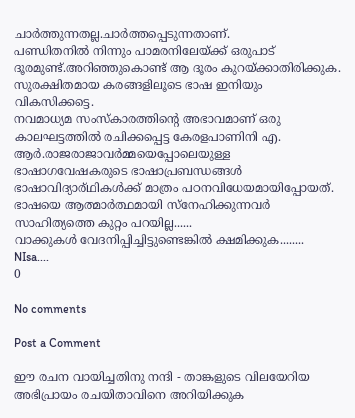ചാർത്തുന്നതല്ല.ചാർത്തപ്പെടുന്നതാണ്.
പണ്ഡിതനിൽ നിന്നും പാമരനിലേയ്ക്ക് ഒരുപാട് ദൂരമുണ്ട്.അറിഞ്ഞുകൊണ്ട് ആ ദൂരം കുറയ്ക്കാതിരിക്കുക.
സുരക്ഷിതമായ കരങ്ങളിലൂടെ ഭാഷ ഇനിയും വികസിക്കട്ടെ.
നവമാധ്യമ സംസ്കാരത്തിന്റെ അഭാവമാണ്‌ ഒരു കാലഘട്ടത്തിൽ രചിക്കപ്പെട്ട കേരളപാണിനി എ. ആർ.രാജരാജാവർമ്മയെപ്പോലെയുള്ള ഭാഷാഗവേഷകരുടെ ഭാഷാപ്രബന്ധങ്ങൾ ഭാഷാവിദ്യാര്ഥികൾക്ക് മാത്രം പഠനവിധേയമായിപ്പോയത്.
ഭാഷയെ ആത്മാർത്ഥമായി സ്നേഹിക്കുന്നവർ സാഹിത്യത്തെ കുറ്റം പറയില്ല......
വാക്കുകൾ വേദനിപ്പിച്ചിട്ടുണ്ടെങ്കിൽ ക്ഷമിക്കുക........
NIsa....
0

No comments

Post a Comment

ഈ രചന വായിച്ചതിനു നന്ദി - താങ്കളുടെ വിലയേറിയ അഭിപ്രായം രചയിതാവിനെ അറിയിക്കുക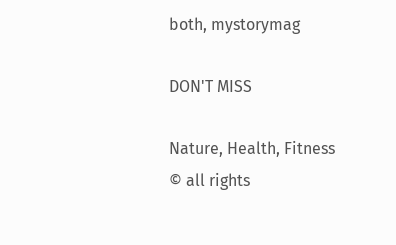both, mystorymag

DON'T MISS

Nature, Health, Fitness
© all rights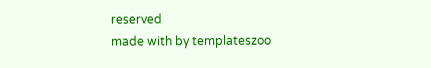reserved
made with by templateszoo